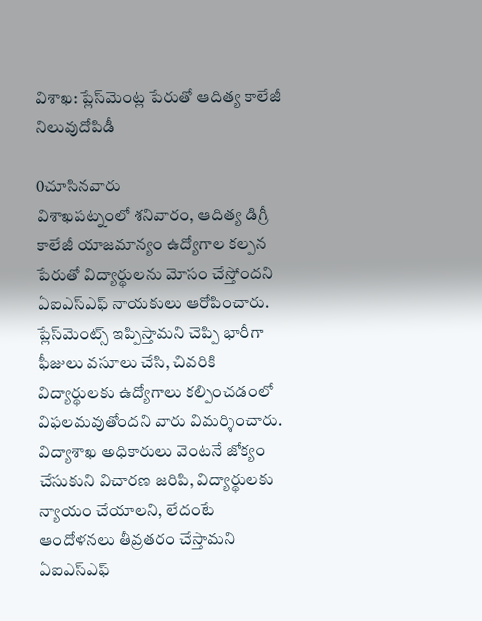విశాఖ‌: ప్లేస్‌మెంట్ల పేరుతో ఆదిత్య కాలేజీ నిలువుదోపిడీ

0చూసినవారు
విశాఖపట్నంలో శనివారం, ఆదిత్య డిగ్రీ కాలేజీ యాజమాన్యం ఉద్యోగాల కల్పన పేరుతో విద్యార్థులను మోసం చేస్తోందని ఏఐఎస్ఎఫ్ నాయకులు ఆరోపించారు. ప్లేస్‌మెంట్స్ ఇప్పిస్తామని చెప్పి భారీగా ఫీజులు వసూలు చేసి, చివరికి విద్యార్థులకు ఉద్యోగాలు కల్పించడంలో విఫలమవుతోందని వారు విమర్శించారు. విద్యాశాఖ అధికారులు వెంటనే జోక్యం చేసుకుని విచారణ జరిపి, విద్యార్థులకు న్యాయం చేయాలని, లేదంటే ఆందోళనలు తీవ్రతరం చేస్తామని ఏఐఎస్ఎఫ్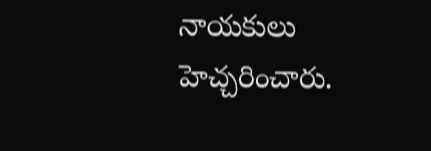నాయకులు హెచ్చరించారు.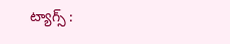ట్యాగ్స్ :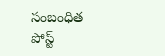సంబంధిత పోస్ట్